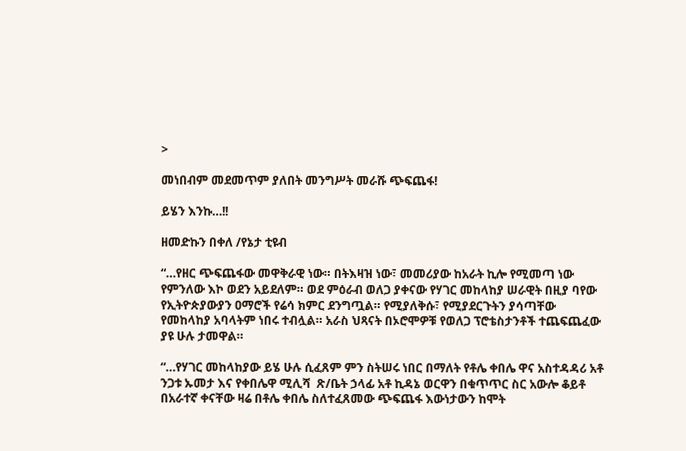>

መነበብም መደመጥም ያለበት መንግሥት መራሹ ጭፍጨፋ!

ይሄን እንኩ…!!

ዘመድኩን በቀለ /የኔታ ቲዩብ

“…የዘር ጭፍጨፋው መዋቅራዊ ነው። በትእዛዝ ነው፣ መመሪያው ከአራት ኪሎ የሚመጣ ነው የምንለው እኮ ወደን አይደለም። ወደ ምዕራብ ወለጋ ያቀናው የሃገር መከላከያ ሠራዊት በዚያ ባየው የኢትዮጵያውያን ዐማሮች የሬሳ ክምር ደንግጧል። የሚያለቅሱ፣ የሚያደርጉትን ያሳጣቸው የመከላከያ አባላትም ነበሩ ተብሏል። አራስ ህጻናት በኦሮሞዎቹ የወለጋ ፕሮቴስታንቶች ተጨፍጨፈው ያዩ ሁሉ ታመዋል።

“…የሃገር መከላከያው ይሄ ሁሉ ሲፈጸም ምን ስትሠሩ ነበር በማለት የቶሌ ቀበሌ ዋና አስተዳዳሪ አቶ ንጋቱ ኡመታ እና የቀበሌዋ ሚሊሻ  ጽ/ቤት ኃላፊ አቶ ኪዳኔ ወርዋን በቁጥጥር ስር አውሎ ቆይቶ በአራተኛ ቀናቸው ዛሬ በቶሌ ቀበሌ ስለተፈጸመው ጭፍጨፋ እውነታውን ከሞት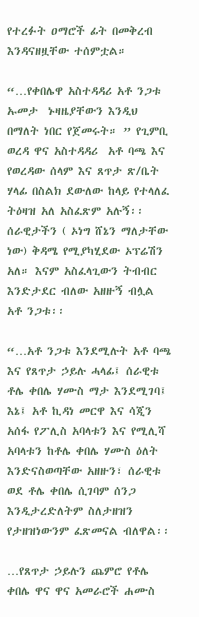የተረፉት ዐማሮች ፊት በመቅረብ እንዳናዘዟቸው ተሰምቷል።

“…የቀበሌዋ አስተዳዳሪ አቶ ንጋቱ ኡመታ  ኑዛዜያቸውን እንዲህ በማለት ነበር የጀመሩት። ” የጊምቢ ወረዳ ዋና አስተዳዳሪ  አቶ ባጫ እና የወረዳው ሰላም እና ጸጥታ ጽ/ቤት ሃላፊ በስልክ ደውለው ከላይ የተላለፈ ትዕዛዝ አለ አስፈጽም አሉኝ፡፡ ሰራዊታችን ( ኦነግ ሸኔን ማለታቸው ነው) ቅዳሜ የሚያካሂደው ኦፕሬሽን አለ። እናም አስፈላጊውን ትብብር እንድታደር ብለው አዘዙኝ ብሏል አቶ ንጋቱ፡፡

“…አቶ ንጋቱ እንደሚሉት አቶ ባጫ እና የጸጥታ ኃይሉ ሓላፊ፤ ሰራዊቱ ቶሌ ቀበሌ ሃሙስ ማታ እንደሚገባ፤ እኔ፤ አቶ ኪዳነ መርዋ እና ሳጂን አሰፋ የፖሊስ አባላቱን እና የሚሊሻ አባላቱን ከቶሌ ቀበሌ ሃሙስ ዕለት እንድናስወጣቸው አዘዙን፣ ሰራዊቱ ወደ ቶሌ ቀበሌ ሲገባም ሰንጋ እንዲታረድለትም ስለታዘዝን የታዘዝነውንም ፈጽመናል ብለዋል፡፡

…የጸጥታ ኃይሉን ጨምሮ የቶሌ ቀበሌ ዋና ዋና አመራሮች ሐሙስ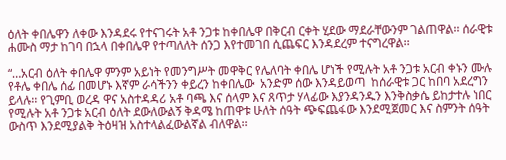ዕለት ቀበሌዋን ለቀው እንዳደሩ የተናገሩት አቶ ንጋቱ ከቀበሌዋ በቅርብ ርቀት ሂደው ማደራቸውንም ገልጠዋል፡፡ ሰራዊቱ ሐሙስ ማታ ከገባ በኋላ በቀበሌዋ የተጣለለት ሰንጋ እየተመገበ ሲጨፍር እንዳደረም ተናግረዋል፡፡

“…አርብ ዕለት ቀበሌዋ ምንም አይነት የመንግሥት መዋቅር የሌለባት ቀበሌ ሆነች የሚሉት አቶ ንጋቱ አርብ ቀኑን ሙሉ የቶሌ ቀበሌ ሰፊ በመሆኑ እኛም ራሳችንን ቀይረን ከቀበሌው  አንድም ሰው እንዳይወጣ  ከሰራዊቱ ጋር ከበባ አደረግን ይላሉ፡፡ የጊምቢ ወረዳ ዋና አስተዳዳሪ አቶ ባጫ እና ሰላም እና ጸጥታ ሃላፊው እያንዳንዱን እንቅስቃሴ ይከታተሉ ነበር የሚሉት አቶ ንጋቱ አርብ ዕለት ደውለውልኝ ቅዳሜ ከጠዋቱ ሁለት ሰዓት ጭፍጨፋው እንደሚጀመር እና ስምንት ሰዓት ውስጥ እንደሚያልቅ ትዕዛዝ አስተላልፈውልኛል ብለዋል፡፡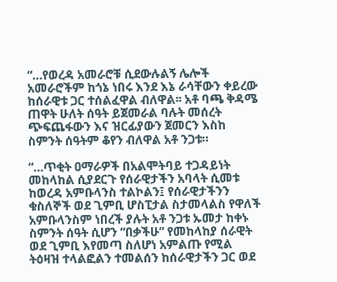“…የወረዳ አመራሮቹ ሲደውሉልኝ ሌሎች አመራሮችም ከጎኔ ነበሩ እንደ እኔ ራሳቸውን ቀይረው ከሰራዊቱ ጋር ተሰልፈዋል ብለዋል፡፡ አቶ ባጫ ቅዳሜ ጠዋት ሁለት ሰዓት ይጀመራል ባሉት መሰረት ጭፍጨፋውን እና ዝርፊያውን ጀመርን እስከ ስምንት ሰዓትም ቆየን ብለዋል አቶ ንጋቱ።

“…ጥቂት ዐማራዎች በአልሞትባይ ተጋዳይነት መከላከል ሲያደርጉ የሰራዊታችን አባላት ሲመቱ ከወረዳ አምቡላንስ ተልኮልን፤ የሰራዊታችንን ቁስለኞች ወደ ጊምቢ ሆስፒታል ስታመላልስ የዋለች አምቡላንስም ነበረች ያሉት አቶ ንጋቱ ኡመታ ከቀኑ ስምንት ሰዓት ሲሆን “በቃችሁ” የመከላከያ ሰራዊት ወደ ጊምቢ እየመጣ ስለሆነ አምልጡ የሚል ትዕዛዝ ተላልፎልን ተመልሰን ከሰራዊታችን ጋር ወደ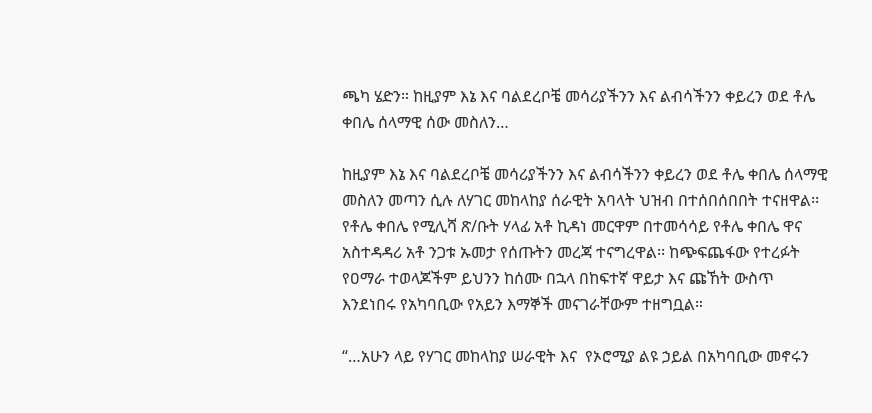ጫካ ሄድን። ከዚያም እኔ እና ባልደረቦቼ መሳሪያችንን እና ልብሳችንን ቀይረን ወደ ቶሌ ቀበሌ ሰላማዊ ሰው መስለን…

ከዚያም እኔ እና ባልደረቦቼ መሳሪያችንን እና ልብሳችንን ቀይረን ወደ ቶሌ ቀበሌ ሰላማዊ መስለን መጣን ሲሉ ለሃገር መከላከያ ሰራዊት አባላት ህዝብ በተሰበሰበበት ተናዘዋል፡፡ የቶሌ ቀበሌ የሚሊሻ ጽ/ቡት ሃላፊ አቶ ኪዳነ መርዋም በተመሳሳይ የቶሌ ቀበሌ ዋና አስተዳዳሪ አቶ ንጋቱ ኡመታ የሰጡትን መረጃ ተናግረዋል፡፡ ከጭፍጨፋው የተረፉት የዐማራ ተወላጆችም ይህንን ከሰሙ በኋላ በከፍተኛ ዋይታ እና ጩኸት ውስጥ እንደነበሩ የአካባቢው የአይን እማኞች መናገራቸውም ተዘግቧል።

“…አሁን ላይ የሃገር መከላከያ ሠራዊት እና  የኦሮሚያ ልዩ ኃይል በአካባቢው መኖሩን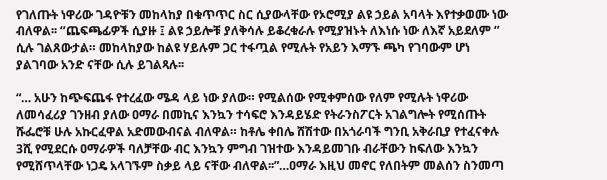የገለጡት ነዋሪው ገዳዮቹን መከላከያ በቁጥጥር ስር ሲያውላቸው የኦሮሚያ ልዩ ኃይል አባላት እየተቃወሙ ነው ብለዋል፡፡ ‘’ጨፍጫፊዎች ሲያዙ ፤ ልዩ ኃይሎቹ ያለቅሳሉ ይቆረቁራሉ የሚያዝኑት ለእነሱ ነው ለእኛ አይደለም ‘’ ሲሉ ገልጸውታል። መከላከያው ከልዩ ሃይሉም ጋር ተፋጧል የሚሉት የአይን እማኙ ጫካ የገባውም ሆነ ያልገባው አንድ ናቸው ሲሉ ይገልጻሉ፡፡

“… አሁን ከጭፍጨፋ የተረፈው ሜዳ ላይ ነው ያለው። የሚልሰው የሚቀምሰው የለም የሚሉት ነዋሪው ለመሳፈሪያ ገንዘብ ያለው ዐማራ በመኪና እንኳን ተሳፍሮ እንዳይሄድ የትራንስፖርት አገልግሎት የሚሰጡት ሹፌሮቹ ሁሉ አኩርፈዋል አድመውብናል ብለዋል። ከቶሌ ቀበሌ ሸሽተው በአጎራባች ግንቢ አቅራቢያ የተፈናቀሉ 3ሺ የሚደርሱ ዐማራዎች ባለቻቸው ብር እንኳን ምግብ ገዝተው እንዳይመገቡ ብራቸውን ከፍለው እንኳን የሚሸጥላቸው ነጋዴ አላገኙም ስቃይ ላይ ናቸው ብለዋል፡፡”…ዐማራ እዚህ መኖር የለበትም መልሰን ስንመጣ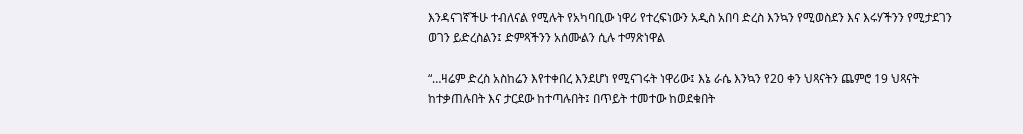እንዳናገኛችሁ ተብለናል የሚሉት የአካባቢው ነዋሪ የተረፍነውን አዲስ አበባ ድረስ እንኳን የሚወስደን እና እሩሃችንን የሚታደገን ወገን ይድረስልን፤ ድምጻችንን አሰሙልን ሲሉ ተማጽነዋል

“…ዛሬም ድረስ አስከሬን እየተቀበረ እንደሆነ የሚናገሩት ነዋሪው፤ እኔ ራሴ እንኳን የ20 ቀን ህጻናትን ጨምሮ 19 ህጻናት ከተቃጠሉበት እና ታርደው ከተጣሉበት፤ በጥይት ተመተው ከወደቁበት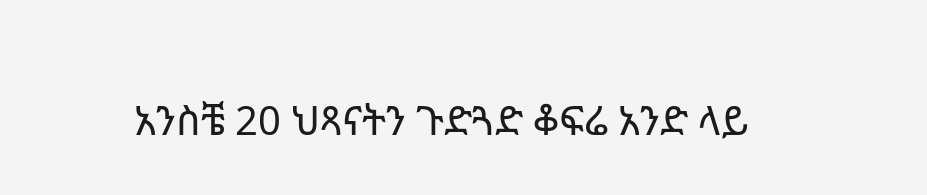አንስቼ 20 ህጻናትን ጉድጓድ ቆፍሬ አንድ ላይ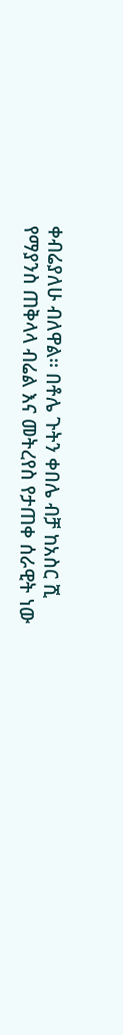ቀብሬያለሁ ብለዋል፡፡ በቶሌ ጉትን ቀበሌ ብቻ ከአስር ሺ የማያንስ ጠቅላላ ብሬል እና መትረየስ የታጠቀ ሰራዊት ነው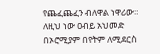የጨፈጨፈን ብለዋል ነዋሪው። ለዚህ ነው ዐብይ አህመድ በኦሮሚያም በየትም ለሚደርስ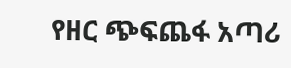የዘር ጭፍጨፋ አጣሪ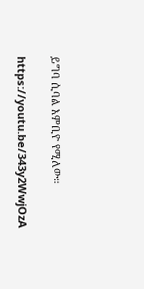ይግባ ሲባል እምቢዮ የሚለው።

https://youtu.be/343y2WwjOzA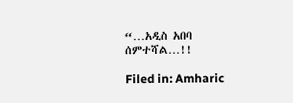“…አዲስ አበባ ሰምተሻል…!!

Filed in: Amharic